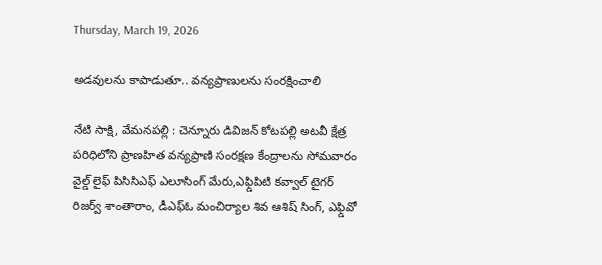Thursday, March 19, 2026

అడవులను కాపాడుతూ.. వన్యప్రాణులను సంరక్షించాలి

నేటి సాక్షి, వేమనపల్లి : చెన్నూరు డివిజన్ కోటపల్లి అటవీ క్షేత్ర పరిధిలోని ప్రాణహిత వన్యప్రాణి సంరక్షణ కేంద్రాలను సోమవారం వైల్డ్ లైఫ్ పిసిసిఎఫ్ ఎలూసింగ్ మేరు,ఎఫ్డిపిటి కవ్వాల్ టైగర్ రిజర్వ్ శాంతారాం, డీఎఫ్ఓ మంచిర్యాల శివ ఆశిష్ సింగ్, ఎఫ్డివో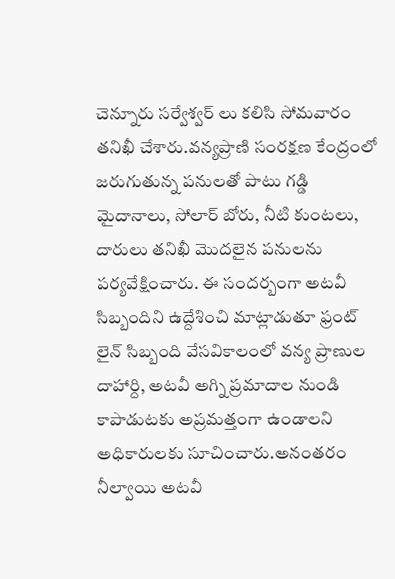చెన్నూరు సర్వేశ్వర్ లు కలిసి సోమవారం తనిఖీ చేశారు.వన్యప్రాణి సంరక్షణ కేంద్రంలో జరుగుతున్న పనులతో పాటు గడ్డి మైదానాలు, సోలార్ బోరు, నీటి కుంటలు, దారులు తనిఖీ మొదలైన పనులను పర్యవేక్షించారు. ఈ సందర్బంగా అటవీ సిబ్బందిని ఉద్దేశించి మాట్లాడుతూ ఫ్రంట్ లైన్ సిబ్బంది వేసవికాలంలో వన్య ప్రాణుల దాహార్ది, అటవీ అగ్ని ప్రమాదాల నుండి కాపాడుటకు అప్రమత్తంగా ఉండాలని అధికారులకు సూచించారు.అనంతరం నీల్వాయి అటవీ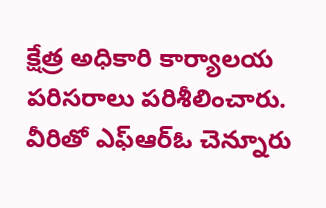క్షేత్ర అధికారి కార్యాలయ పరిసరాలు పరిశీలించారు. వీరితో ఎఫ్ఆర్ఓ చెన్నూరు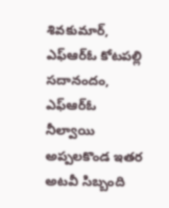శివకుమార్, ఎఫ్ఆర్ఓ కోటపల్లి సదానందం, ఎఫ్ఆర్ఓ నీల్వాయి అప్పలకొండ ఇతర అటవీ సిబ్బంది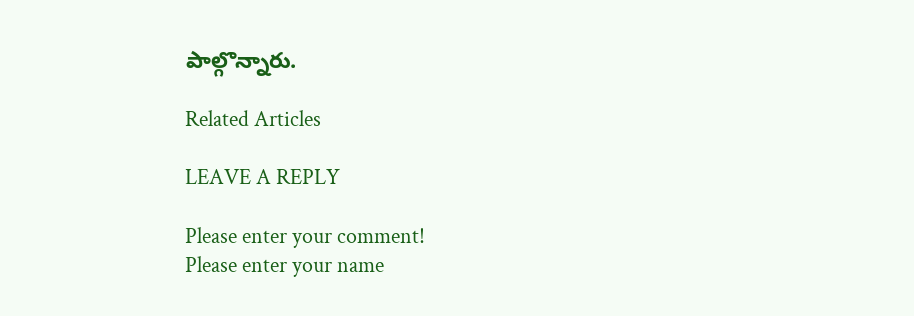పాల్గొన్నారు.

Related Articles

LEAVE A REPLY

Please enter your comment!
Please enter your name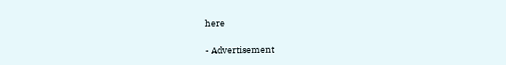here

- Advertisement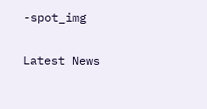-spot_img

Latest News